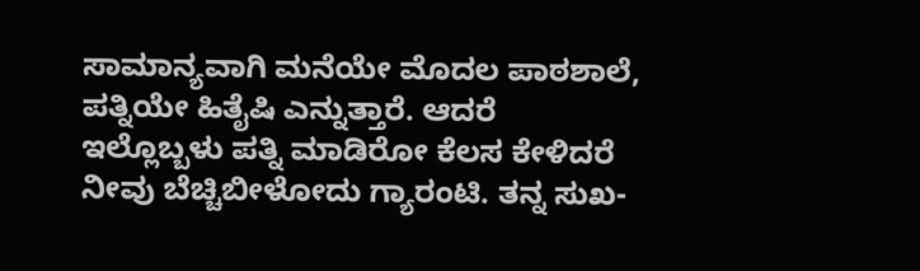ಸಾಮಾನ್ಯವಾಗಿ ಮನೆಯೇ ಮೊದಲ ಪಾಠಶಾಲೆ, ಪತ್ನಿಯೇ ಹಿತೈಷಿ ಎನ್ನುತ್ತಾರೆ. ಆದರೆ ಇಲ್ಲೊಬ್ಬಳು ಪತ್ನಿ ಮಾಡಿರೋ ಕೆಲಸ ಕೇಳಿದರೆ ನೀವು ಬೆಚ್ಚಿಬೀಳೋದು ಗ್ಯಾರಂಟಿ. ತನ್ನ ಸುಖ-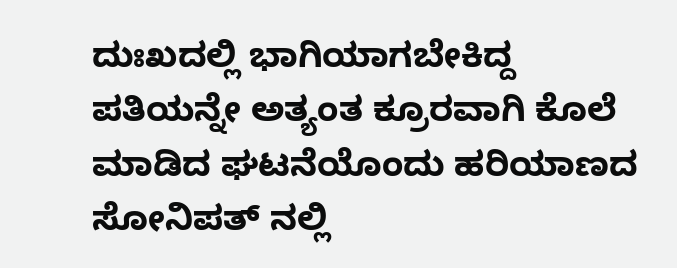ದುಃಖದಲ್ಲಿ ಭಾಗಿಯಾಗಬೇಕಿದ್ದ ಪತಿಯನ್ನೇ ಅತ್ಯಂತ ಕ್ರೂರವಾಗಿ ಕೊಲೆ ಮಾಡಿದ ಘಟನೆಯೊಂದು ಹರಿಯಾಣದ ಸೋನಿಪತ್ ನಲ್ಲಿ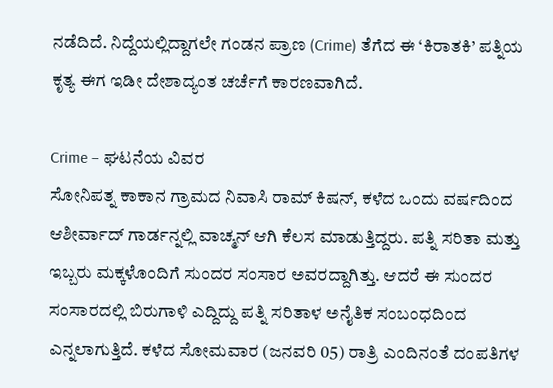ನಡೆದಿದೆ. ನಿದ್ದೆಯಲ್ಲಿದ್ದಾಗಲೇ ಗಂಡನ ಪ್ರಾಣ (Crime) ತೆಗೆದ ಈ ‘ಕಿರಾತಕಿ’ ಪತ್ನಿಯ ಕೃತ್ಯ ಈಗ ಇಡೀ ದೇಶಾದ್ಯಂತ ಚರ್ಚೆಗೆ ಕಾರಣವಾಗಿದೆ.

Crime – ಘಟನೆಯ ವಿವರ
ಸೋನಿಪತ್ನ ಕಾಕಾನ ಗ್ರಾಮದ ನಿವಾಸಿ ರಾಮ್ ಕಿಷನ್, ಕಳೆದ ಒಂದು ವರ್ಷದಿಂದ ಆಶೀರ್ವಾದ್ ಗಾರ್ಡನ್ನಲ್ಲಿ ವಾಚ್ಮನ್ ಆಗಿ ಕೆಲಸ ಮಾಡುತ್ತಿದ್ದರು. ಪತ್ನಿ ಸರಿತಾ ಮತ್ತು ಇಬ್ಬರು ಮಕ್ಕಳೊಂದಿಗೆ ಸುಂದರ ಸಂಸಾರ ಅವರದ್ದಾಗಿತ್ತು. ಆದರೆ ಈ ಸುಂದರ ಸಂಸಾರದಲ್ಲಿ ಬಿರುಗಾಳಿ ಎದ್ದಿದ್ದು ಪತ್ನಿ ಸರಿತಾಳ ಅನೈತಿಕ ಸಂಬಂಧದಿಂದ ಎನ್ನಲಾಗುತ್ತಿದೆ. ಕಳೆದ ಸೋಮವಾರ (ಜನವರಿ 05) ರಾತ್ರಿ ಎಂದಿನಂತೆ ದಂಪತಿಗಳ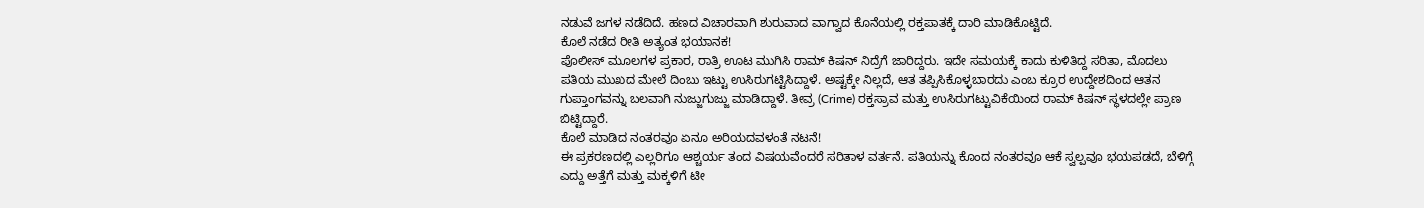ನಡುವೆ ಜಗಳ ನಡೆದಿದೆ. ಹಣದ ವಿಚಾರವಾಗಿ ಶುರುವಾದ ವಾಗ್ವಾದ ಕೊನೆಯಲ್ಲಿ ರಕ್ತಪಾತಕ್ಕೆ ದಾರಿ ಮಾಡಿಕೊಟ್ಟಿದೆ.
ಕೊಲೆ ನಡೆದ ರೀತಿ ಅತ್ಯಂತ ಭಯಾನಕ!
ಪೊಲೀಸ್ ಮೂಲಗಳ ಪ್ರಕಾರ, ರಾತ್ರಿ ಊಟ ಮುಗಿಸಿ ರಾಮ್ ಕಿಷನ್ ನಿದ್ರೆಗೆ ಜಾರಿದ್ದರು. ಇದೇ ಸಮಯಕ್ಕೆ ಕಾದು ಕುಳಿತಿದ್ದ ಸರಿತಾ, ಮೊದಲು ಪತಿಯ ಮುಖದ ಮೇಲೆ ದಿಂಬು ಇಟ್ಟು ಉಸಿರುಗಟ್ಟಿಸಿದ್ದಾಳೆ. ಅಷ್ಟಕ್ಕೇ ನಿಲ್ಲದೆ, ಆತ ತಪ್ಪಿಸಿಕೊಳ್ಳಬಾರದು ಎಂಬ ಕ್ರೂರ ಉದ್ದೇಶದಿಂದ ಆತನ ಗುಪ್ತಾಂಗವನ್ನು ಬಲವಾಗಿ ನುಜ್ಜುಗುಜ್ಜು ಮಾಡಿದ್ದಾಳೆ. ತೀವ್ರ (Crime) ರಕ್ತಸ್ರಾವ ಮತ್ತು ಉಸಿರುಗಟ್ಟುವಿಕೆಯಿಂದ ರಾಮ್ ಕಿಷನ್ ಸ್ಥಳದಲ್ಲೇ ಪ್ರಾಣ ಬಿಟ್ಟಿದ್ದಾರೆ.
ಕೊಲೆ ಮಾಡಿದ ನಂತರವೂ ಏನೂ ಅರಿಯದವಳಂತೆ ನಟನೆ!
ಈ ಪ್ರಕರಣದಲ್ಲಿ ಎಲ್ಲರಿಗೂ ಆಶ್ಚರ್ಯ ತಂದ ವಿಷಯವೆಂದರೆ ಸರಿತಾಳ ವರ್ತನೆ. ಪತಿಯನ್ನು ಕೊಂದ ನಂತರವೂ ಆಕೆ ಸ್ವಲ್ಪವೂ ಭಯಪಡದೆ, ಬೆಳಿಗ್ಗೆ ಎದ್ದು ಅತ್ತೆಗೆ ಮತ್ತು ಮಕ್ಕಳಿಗೆ ಟೀ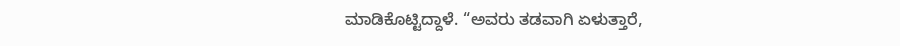ಮಾಡಿಕೊಟ್ಟಿದ್ದಾಳೆ. “ಅವರು ತಡವಾಗಿ ಏಳುತ್ತಾರೆ,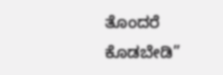ತೊಂದರೆ ಕೊಡಬೇಡಿ”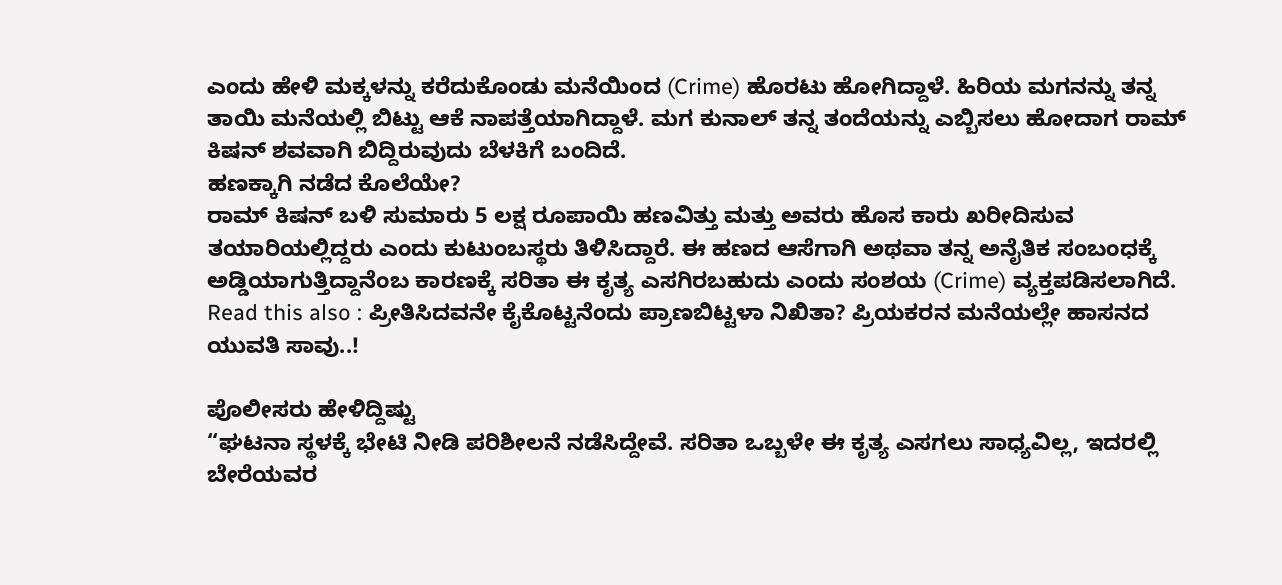ಎಂದು ಹೇಳಿ ಮಕ್ಕಳನ್ನು ಕರೆದುಕೊಂಡು ಮನೆಯಿಂದ (Crime) ಹೊರಟು ಹೋಗಿದ್ದಾಳೆ. ಹಿರಿಯ ಮಗನನ್ನು ತನ್ನ ತಾಯಿ ಮನೆಯಲ್ಲಿ ಬಿಟ್ಟು ಆಕೆ ನಾಪತ್ತೆಯಾಗಿದ್ದಾಳೆ. ಮಗ ಕುನಾಲ್ ತನ್ನ ತಂದೆಯನ್ನು ಎಬ್ಬಿಸಲು ಹೋದಾಗ ರಾಮ್ ಕಿಷನ್ ಶವವಾಗಿ ಬಿದ್ದಿರುವುದು ಬೆಳಕಿಗೆ ಬಂದಿದೆ.
ಹಣಕ್ಕಾಗಿ ನಡೆದ ಕೊಲೆಯೇ?
ರಾಮ್ ಕಿಷನ್ ಬಳಿ ಸುಮಾರು 5 ಲಕ್ಷ ರೂಪಾಯಿ ಹಣವಿತ್ತು ಮತ್ತು ಅವರು ಹೊಸ ಕಾರು ಖರೀದಿಸುವ ತಯಾರಿಯಲ್ಲಿದ್ದರು ಎಂದು ಕುಟುಂಬಸ್ಥರು ತಿಳಿಸಿದ್ದಾರೆ. ಈ ಹಣದ ಆಸೆಗಾಗಿ ಅಥವಾ ತನ್ನ ಅನೈತಿಕ ಸಂಬಂಧಕ್ಕೆ ಅಡ್ಡಿಯಾಗುತ್ತಿದ್ದಾನೆಂಬ ಕಾರಣಕ್ಕೆ ಸರಿತಾ ಈ ಕೃತ್ಯ ಎಸಗಿರಬಹುದು ಎಂದು ಸಂಶಯ (Crime) ವ್ಯಕ್ತಪಡಿಸಲಾಗಿದೆ. Read this also : ಪ್ರೀತಿಸಿದವನೇ ಕೈಕೊಟ್ಟನೆಂದು ಪ್ರಾಣಬಿಟ್ಟಳಾ ನಿಖಿತಾ? ಪ್ರಿಯಕರನ ಮನೆಯಲ್ಲೇ ಹಾಸನದ ಯುವತಿ ಸಾವು..!

ಪೊಲೀಸರು ಹೇಳಿದ್ದಿಷ್ಟು
“ಘಟನಾ ಸ್ಥಳಕ್ಕೆ ಭೇಟಿ ನೀಡಿ ಪರಿಶೀಲನೆ ನಡೆಸಿದ್ದೇವೆ. ಸರಿತಾ ಒಬ್ಬಳೇ ಈ ಕೃತ್ಯ ಎಸಗಲು ಸಾಧ್ಯವಿಲ್ಲ, ಇದರಲ್ಲಿ ಬೇರೆಯವರ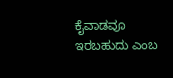ಕೈವಾಡವೂ ಇರಬಹುದು ಎಂಬ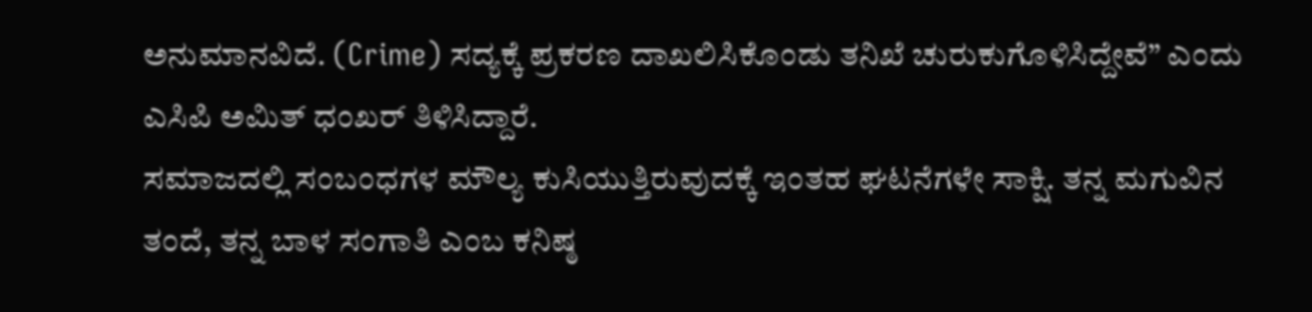ಅನುಮಾನವಿದೆ. (Crime) ಸದ್ಯಕ್ಕೆ ಪ್ರಕರಣ ದಾಖಲಿಸಿಕೊಂಡು ತನಿಖೆ ಚುರುಕುಗೊಳಿಸಿದ್ದೇವೆ” ಎಂದು ಎಸಿಪಿ ಅಮಿತ್ ಧಂಖರ್ ತಿಳಿಸಿದ್ದಾರೆ.
ಸಮಾಜದಲ್ಲಿ ಸಂಬಂಧಗಳ ಮೌಲ್ಯ ಕುಸಿಯುತ್ತಿರುವುದಕ್ಕೆ ಇಂತಹ ಘಟನೆಗಳೇ ಸಾಕ್ಷಿ. ತನ್ನ ಮಗುವಿನ ತಂದೆ, ತನ್ನ ಬಾಳ ಸಂಗಾತಿ ಎಂಬ ಕನಿಷ್ಠ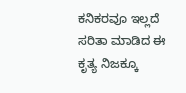ಕನಿಕರವೂ ಇಲ್ಲದೆ ಸರಿತಾ ಮಾಡಿದ ಈ ಕೃತ್ಯ ನಿಜಕ್ಕೂ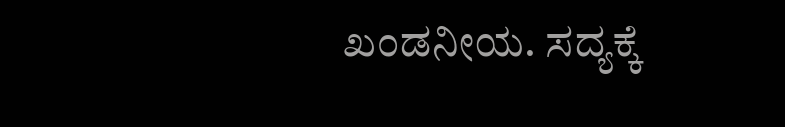ಖಂಡನೀಯ. ಸದ್ಯಕ್ಕೆ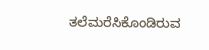ತಲೆಮರೆಸಿಕೊಂಡಿರುವ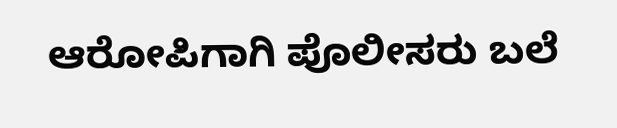ಆರೋಪಿಗಾಗಿ ಪೊಲೀಸರು ಬಲೆ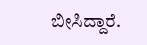ಬೀಸಿದ್ದಾರೆ.